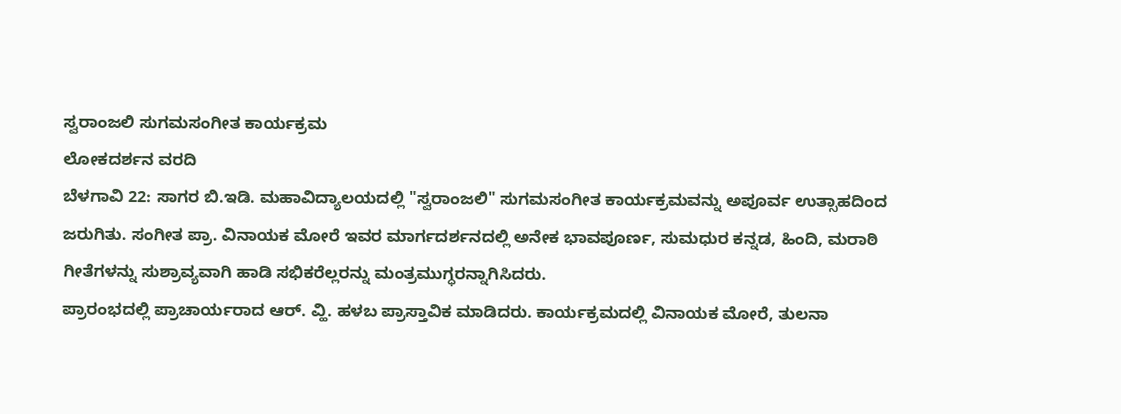ಸ್ವರಾಂಜಲಿ ಸುಗಮಸಂಗೀತ ಕಾರ್ಯಕ್ರಮ
ಲೋಕದರ್ಶನ ವರದಿ
ಬೆಳಗಾವಿ 22: ಸಾಗರ ಬಿ.ಇಡಿ. ಮಹಾವಿದ್ಯಾಲಯದಲ್ಲಿ "ಸ್ವರಾಂಜಲಿ" ಸುಗಮಸಂಗೀತ ಕಾರ್ಯಕ್ರಮವನ್ನು ಅಪೂರ್ವ ಉತ್ಸಾಹದಿಂದ ಜರುಗಿತು. ಸಂಗೀತ ಪ್ರಾ. ವಿನಾಯಕ ಮೋರೆ ಇವರ ಮಾರ್ಗದರ್ಶನದಲ್ಲಿ ಅನೇಕ ಭಾವಪೂರ್ಣ, ಸುಮಧುರ ಕನ್ನಡ, ಹಿಂದಿ, ಮರಾಠಿ ಗೀತೆಗಳನ್ನು ಸುಶ್ರಾವ್ಯವಾಗಿ ಹಾಡಿ ಸಭಿಕರೆಲ್ಲರನ್ನು ಮಂತ್ರಮುಗ್ಧರನ್ನಾಗಿಸಿದರು.
ಪ್ರಾರಂಭದಲ್ಲಿ ಪ್ರಾಚಾರ್ಯರಾದ ಆರ್. ವ್ಹಿ. ಹಳಬ ಪ್ರಾಸ್ತಾವಿಕ ಮಾಡಿದರು. ಕಾರ್ಯಕ್ರಮದಲ್ಲಿ ವಿನಾಯಕ ಮೋರೆ, ತುಲನಾ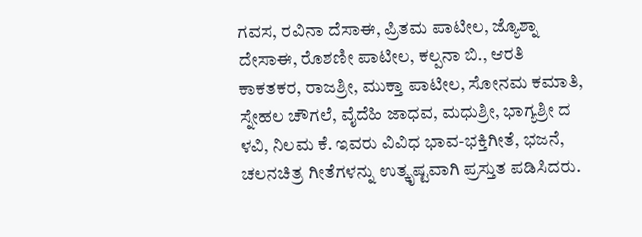ಗವಸ, ರವಿನಾ ದೆಸಾಈ, ಪ್ರಿತಮ ಪಾಟೀಲ, ಜ್ಯೊಶ್ನಾ ದೇಸಾಈ, ರೊಶಣೀ ಪಾಟೀಲ, ಕಲ್ಪನಾ ಬಿ., ಆರತಿ ಕಾಕತಕರ, ರಾಜಶ್ರೀ, ಮುಕ್ತಾ ಪಾಟೀಲ, ಸೋನಮ ಕಮಾತಿ, ಸ್ನೇಹಲ ಚೌಗಲೆ, ವೈದೆಹಿ ಜಾಧವ, ಮಧುಶ್ರೀ, ಭಾಗ್ಯಶ್ರೀ ದ ಳವಿ, ನಿಲಮ ಕೆ. ಇವರು ವಿವಿಧ ಭಾವ-ಭಕ್ತಿಗೀತೆ, ಭಜನೆ, ಚಲನಚಿತ್ರ ಗೀತೆಗಳನ್ನು ಉತ್ಕೃಷ್ಟವಾಗಿ ಪ್ರಸ್ತುತ ಪಡಿಸಿದರು.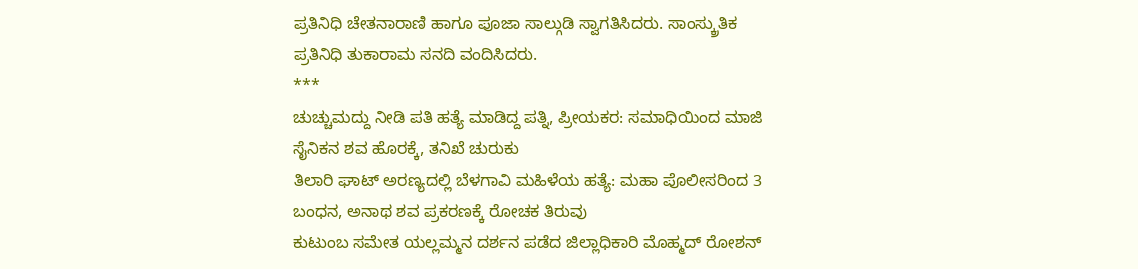ಪ್ರತಿನಿಧಿ ಚೇತನಾರಾಣಿ ಹಾಗೂ ಪೂಜಾ ಸಾಲ್ಗುಡಿ ಸ್ವಾಗತಿಸಿದರು. ಸಾಂಸ್ಕ್ರುತಿಕ ಪ್ರತಿನಿಧಿ ತುಕಾರಾಮ ಸನದಿ ವಂದಿಸಿದರು.
***
ಚುಚ್ಚುಮದ್ದು ನೀಡಿ ಪತಿ ಹತ್ಯೆ ಮಾಡಿದ್ದ ಪತ್ನಿ, ಪ್ರೀಯಕರ: ಸಮಾಧಿಯಿಂದ ಮಾಜಿ ಸೈನಿಕನ ಶವ ಹೊರಕ್ಕೆ, ತನಿಖೆ ಚುರುಕು
ತಿಲಾರಿ ಘಾಟ್ ಅರಣ್ಯದಲ್ಲಿ ಬೆಳಗಾವಿ ಮಹಿಳೆಯ ಹತ್ಯೆ: ಮಹಾ ಪೊಲೀಸರಿಂದ 3 ಬಂಧನ, ಅನಾಥ ಶವ ಪ್ರಕರಣಕ್ಕೆ ರೋಚಕ ತಿರುವು
ಕುಟುಂಬ ಸಮೇತ ಯಲ್ಲಮ್ಮನ ದರ್ಶನ ಪಡೆದ ಜಿಲ್ಲಾಧಿಕಾರಿ ಮೊಹ್ಮದ್ ರೋಶನ್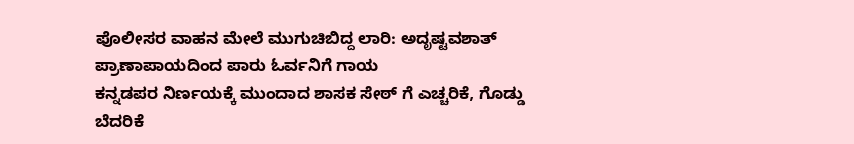ಪೊಲೀಸರ ವಾಹನ ಮೇಲೆ ಮುಗುಚಿಬಿದ್ದ ಲಾರಿ: ಅದೃಷ್ಟವಶಾತ್ ಪ್ರಾಣಾಪಾಯದಿಂದ ಪಾರು ಓರ್ವನಿಗೆ ಗಾಯ
ಕನ್ನಡಪರ ನಿರ್ಣಯಕ್ಕೆ ಮುಂದಾದ ಶಾಸಕ ಸೇಠ್ ಗೆ ಎಚ್ಚರಿಕೆ, ಗೊಡ್ಡು ಬೆದರಿಕೆ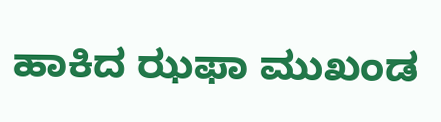ಹಾಕಿದ ಝಫಾ ಮುಖಂಡ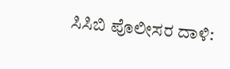ಸಿಸಿಬಿ ಪೊಲೀಸರ ದಾಳಿ: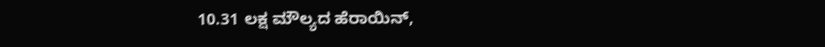10.31 ಲಕ್ಷ ಮೌಲ್ಯದ ಹೆರಾಯಿನ್,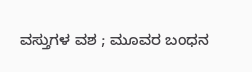ವಸ್ತುಗಳ ವಶ ; ಮೂವರ ಬಂಧನ